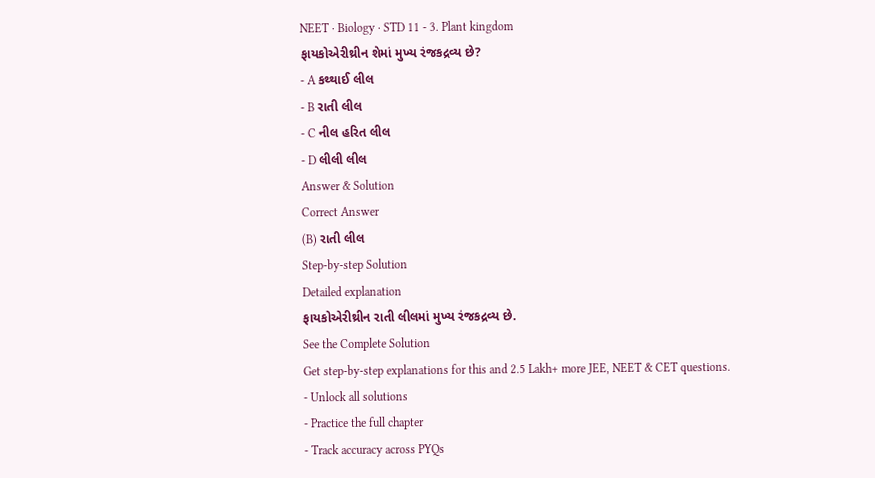NEET · Biology · STD 11 - 3. Plant kingdom
ફાયકોએરીથ્રીન શેમાં મુખ્ય રંજકદ્રવ્ય છે?
- A કથ્થાઈ લીલ
- B રાતી લીલ
- C નીલ હરિત લીલ
- D લીલી લીલ
Answer & Solution
Correct Answer
(B) રાતી લીલ
Step-by-step Solution
Detailed explanation
ફાયકોએરીથ્રીન રાતી લીલમાં મુખ્ય રંજકદ્રવ્ય છે.
See the Complete Solution
Get step-by-step explanations for this and 2.5 Lakh+ more JEE, NEET & CET questions.
- Unlock all solutions
- Practice the full chapter
- Track accuracy across PYQs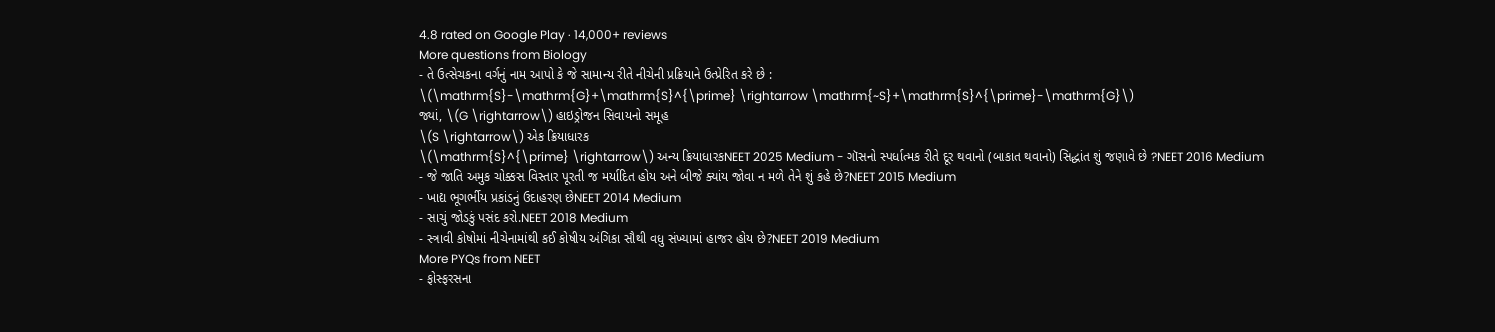4.8 rated on Google Play · 14,000+ reviews
More questions from Biology
- તે ઉત્સેચકના વર્ગનું નામ આપો કે જે સામાન્ય રીતે નીચેની પ્રક્રિયાને ઉત્પ્રેરિત કરે છે :
\(\mathrm{S}-\mathrm{G}+\mathrm{S}^{\prime} \rightarrow \mathrm{~S}+\mathrm{S}^{\prime}-\mathrm{G}\)
જ્યાં, \(G \rightarrow\) હાઇડ્રોજન સિવાયનો સમૂહ
\(S \rightarrow\) એક ક્રિયાધારક
\(\mathrm{S}^{\prime} \rightarrow\) અન્ય ક્રિયાધારકNEET 2025 Medium - ગૉસનો સ્પર્ધાત્મક રીતે દૂર થવાનો (બાકાત થવાનો) સિદ્ધાંત શું જણાવે છે ?NEET 2016 Medium
- જે જાતિ અમુક ચોક્કસ વિસ્તાર પૂરતી જ મર્યાદિત હોય અને બીજે ક્યાંય જોવા ન મળે તેને શું કહે છે?NEET 2015 Medium
- ખાદ્ય ભૂગર્ભીય પ્રકાંડનું ઉદાહરણ છેNEET 2014 Medium
- સાચું જોડકું પસંદ કરો.NEET 2018 Medium
- સ્ત્રાવી કોષોમાં નીચેનામાંથી કઈ કોષીય અંગિકા સૌથી વધુ સંખ્યામાં હાજર હોય છે?NEET 2019 Medium
More PYQs from NEET
- ફોસ્ફરસના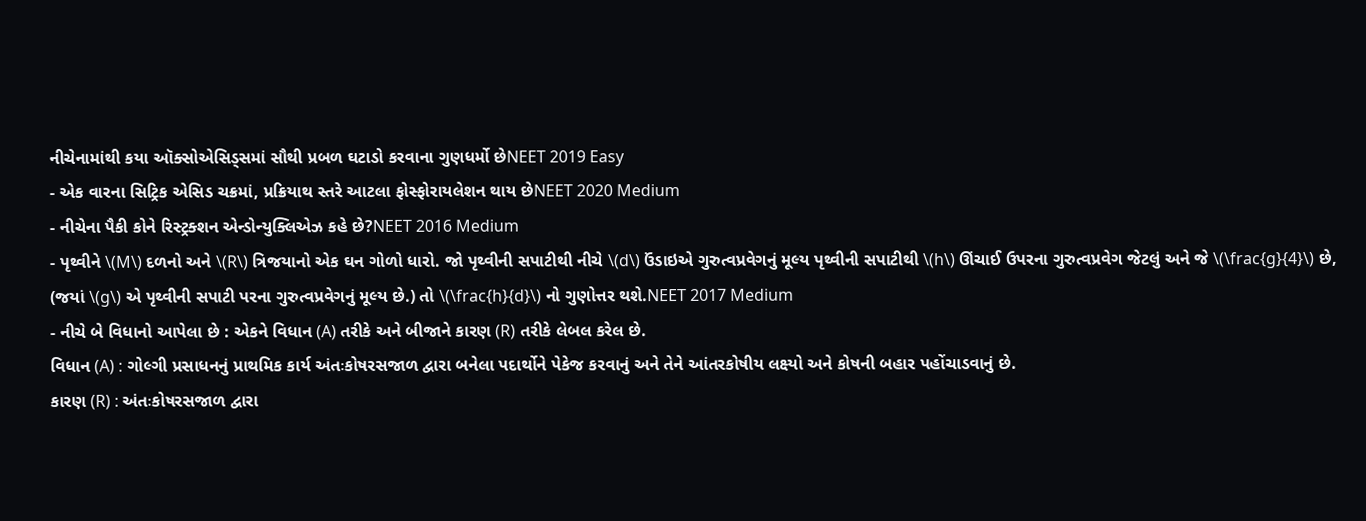નીચેનામાંથી કયા ઑક્સોએસિડ્સમાં સૌથી પ્રબળ ઘટાડો કરવાના ગુણધર્મો છેNEET 2019 Easy
- એક વારના સિટ્રિક એસિડ ચક્રમાં, પ્રક્રિયાથ સ્તરે આટલા ફોસ્ફોરાયલેશન થાય છેNEET 2020 Medium
- નીચેના પૈકી કોને રિસ્ટ્રક્શન એન્ડોન્યુક્લિએઝ કહે છે?NEET 2016 Medium
- પૃથ્વીને \(M\) દળનો અને \(R\) ત્રિજયાનો એક ઘન ગોળો ધારો. જો પૃથ્વીની સપાટીથી નીચે \(d\) ઉંડાઇએ ગુરુત્વપ્રવેગનું મૂલ્ય પૃથ્વીની સપાટીથી \(h\) ઊંચાઈ ઉપરના ગુરુત્વપ્રવેગ જેટલું અને જે \(\frac{g}{4}\) છે, (જયાં \(g\) એ પૃથ્વીની સપાટી પરના ગુરુત્વપ્રવેગનું મૂલ્ય છે.) તો \(\frac{h}{d}\) નો ગુણોત્તર થશે.NEET 2017 Medium
- નીચે બે વિધાનો આપેલા છે : એકને વિધાન (A) તરીકે અને બીજાને કારણ (R) તરીકે લેબલ કરેલ છે.
વિધાન (A) : ગોલ્ગી પ્રસાધનનું પ્રાથમિક કાર્ય અંતઃકોષરસજાળ દ્વારા બનેલા પદાર્થોને પેકેજ કરવાનું અને તેને આંતરકોષીય લક્ષ્યો અને કોષની બહાર પહોંચાડવાનું છે.
કારણ (R) : અંતઃકોષરસજાળ દ્વારા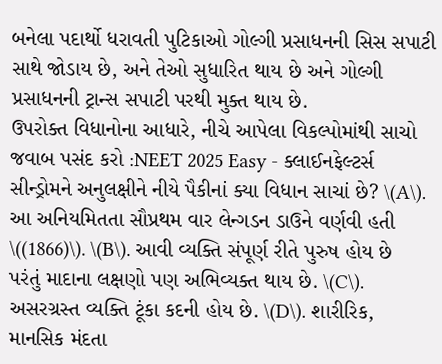બનેલા પદાર્થો ધરાવતી પુટિકાઓ ગોલ્ગી પ્રસાધનની સિસ સપાટી સાથે જોડાય છે, અને તેઓ સુધારિત થાય છે અને ગોલ્ગી પ્રસાધનની ટ્રાન્સ સપાટી પરથી મુક્ત થાય છે.
ઉપરોક્ત વિધાનોના આધારે, નીચે આપેલા વિકલ્પોમાંથી સાચો જવાબ પસંદ કરો :NEET 2025 Easy - ક્લાઈનફેલ્ટર્સ સીન્ડ્રોમને અનુલક્ષીને નીયે પૈકીનાં ક્યા વિધાન સાચાં છે? \(A\). આ અનિયમિતતા સૌપ્રથમ વાર લેન્ગડન ડાઉને વર્ણવી હતી \((1866)\). \(B\). આવી વ્યક્તિ સંપૂર્ણ રીતે પુરુષ હોય છે પરંતું માદાના લક્ષણો પણ અભિવ્યક્ત થાય છે. \(C\). અસરગ્રસ્ત વ્યક્તિ ટૂંકા કદની હોય છે. \(D\). શારીરિક, માનસિક મંદતા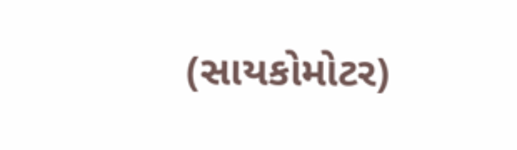(સાયકોમોટર)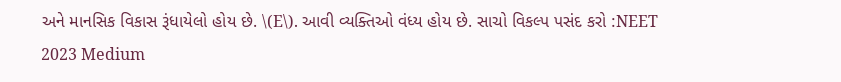અને માનસિક વિકાસ રૂંધાયેલો હોય છે. \(E\). આવી વ્યક્તિઓ વંધ્ય હોય છે. સાચો વિકલ્પ પસંદ કરો :NEET 2023 Medium